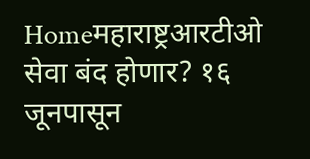Homeमहाराष्ट्रआरटीओ सेवा बंद होणार? १६ जूनपासून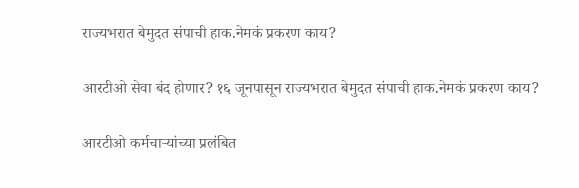राज्यभरात बेमुदत संपाची हाक.नेमकं प्रकरण काय?

आरटीओ सेवा बंद होणार? १६ जूनपासून राज्यभरात बेमुदत संपाची हाक.नेमकं प्रकरण काय?

आरटीओ कर्मचाऱ्यांच्या प्रलंबित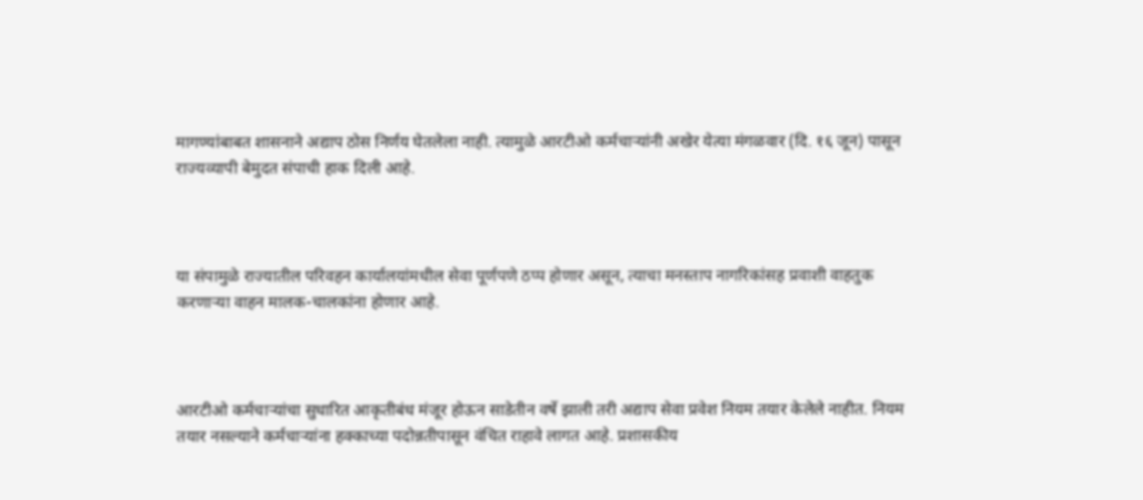मागण्यांबाबत शासनाने अद्याप ठोस निर्णय घेतलेला नाही. त्यामुळे आरटीओ कर्मचाऱ्यांनी अखेर येत्या मंगळवार (दि. १६ जून) पासून राज्यव्यापी बेमुदत संपाची हाक दिली आहे.



या संपामुळे राज्यातील परिवहन कार्यालयांमधील सेवा पूर्णपणे ठप्प होणार असून, त्याचा मनस्ताप नागरिकांसह प्रवाशी वाहतुक करणाऱ्या वाहन मालक-चालकांना होणार आहे.



आरटीओ कर्मचाऱ्यांचा सुधारित आकृतीबंध मंजूर होऊन साडेतीन वर्षे झाली तरी अद्याप सेवा प्रवेश नियम तयार केलेले नाहीत. नियम तयार नसल्याने कर्मचाऱ्यांना हक्काच्या पदोन्नतीपासून वंचित राहावे लागत आहे. प्रशासकीय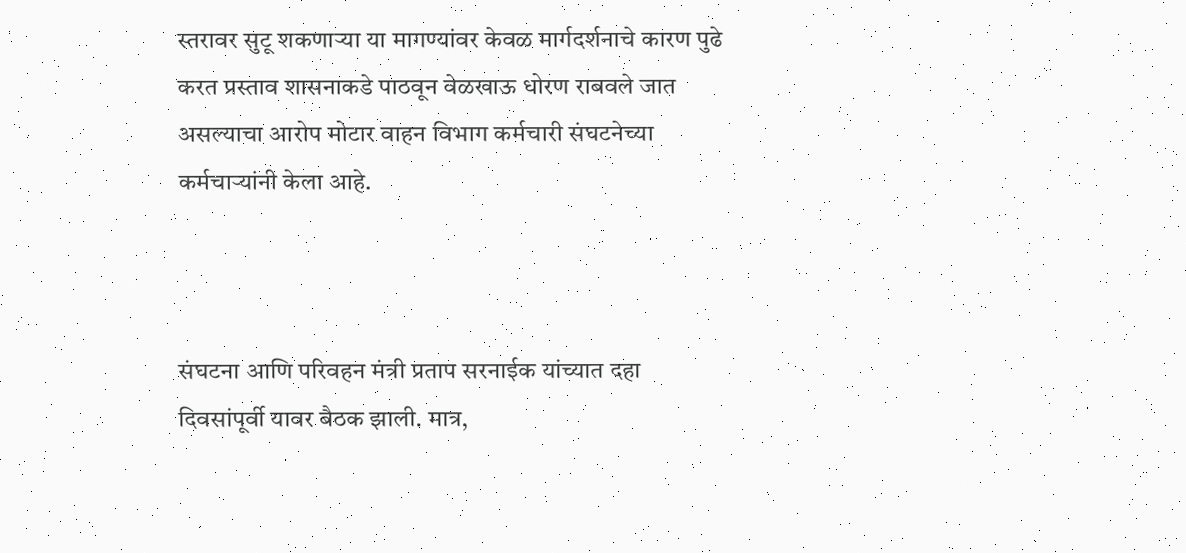स्तरावर सुटू शकणाऱ्या या मागण्यांवर केवळ मार्गदर्शनाचे कारण पुढे करत प्रस्ताव शासनाकडे पाठवून वेळखाऊ धोरण राबवले जात असल्याचा आरोप मोटार वाहन विभाग कर्मचारी संघटनेच्या कर्मचाऱ्यांनी केला आहे.



संघटना आणि परिवहन मंत्री प्रताप सरनाईक यांच्यात दहा दिवसांपूर्वी यावर बैठक झाली. मात्र,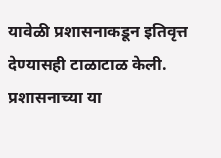यावेळी प्रशासनाकडून इतिवृत्त देण्यासही टाळाटाळ केली. प्रशासनाच्या या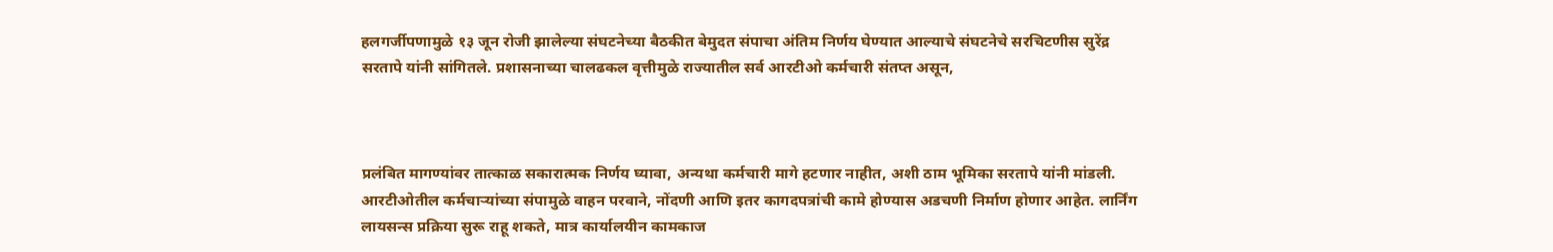हलगर्जीपणामुळे १३ जून रोजी झालेल्या संघटनेच्या बैठकीत बेमुदत संपाचा अंतिम निर्णय घेण्यात आल्याचे संघटनेचे सरचिटणीस सुरेंद्र सरतापे यांनी सांगितले. प्रशासनाच्या चालढकल वृत्तीमुळे राज्यातील सर्व आरटीओ कर्मचारी संतप्त असून,



प्रलंबित मागण्यांवर तात्काळ सकारात्मक निर्णय घ्यावा, अन्यथा कर्मचारी मागे हटणार नाहीत, अशी ठाम भूमिका सरतापे यांनी मांडली. आरटीओतील कर्मचाऱ्यांच्या संपामुळे वाहन परवाने, नोंदणी आणि इतर कागदपत्रांची कामे होण्यास अडचणी निर्माण होणार आहेत. लार्निंग लायसन्स प्रक्रिया सुरू राहू शकते, मात्र कार्यालयीन कामकाज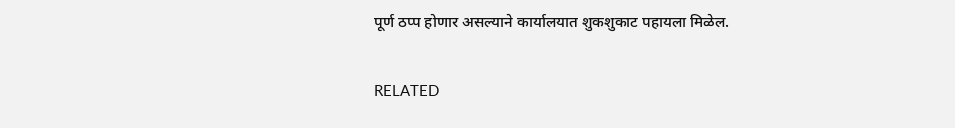पूर्ण ठप्प होणार असल्याने कार्यालयात शुकशुकाट पहायला मिळेल.

RELATED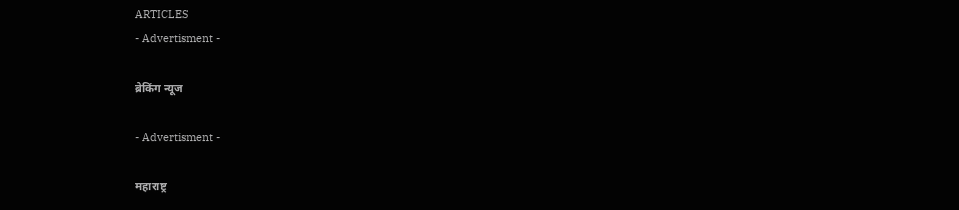ARTICLES
- Advertisment -

ब्रेकिंग न्यूज

- Advertisment -

महाराष्ट्र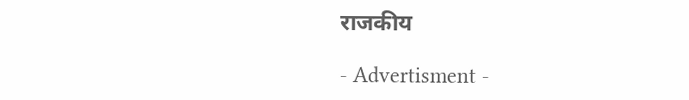राजकीय

- Advertisment -